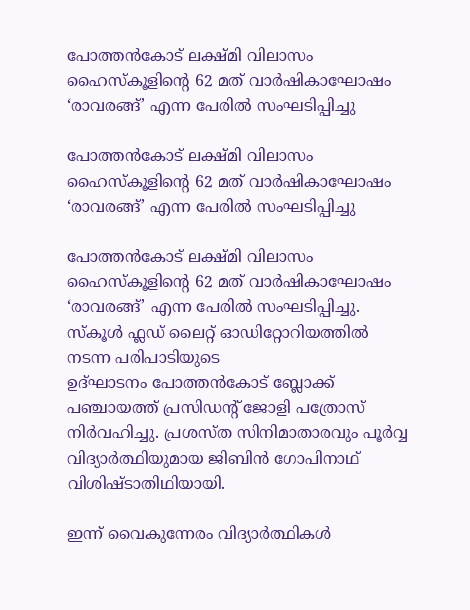പോത്തൻകോട് ലക്ഷ്മി വിലാസം ഹൈസ്കൂളിന്റെ 62 മത് വാർഷികാഘോഷം ‘രാവരങ്ങ്’ എന്ന പേരിൽ സംഘടിപ്പിച്ചു

പോത്തൻകോട് ലക്ഷ്മി വിലാസം ഹൈസ്കൂളിന്റെ 62 മത് വാർഷികാഘോഷം ‘രാവരങ്ങ്’ എന്ന പേരിൽ സംഘടിപ്പിച്ചു

പോത്തൻകോട് ലക്ഷ്മി വിലാസം ഹൈസ്കൂളിന്റെ 62 മത് വാർഷികാഘോഷം ‘രാവരങ്ങ്’ എന്ന പേരിൽ സംഘടിപ്പിച്ചു. സ്കൂൾ ഫ്ലഡ് ലൈറ്റ് ഓഡിറ്റോറിയത്തിൽ നടന്ന പരിപാടിയുടെ
ഉദ്ഘാടനം പോത്തൻകോട് ബ്ലോക്ക് പഞ്ചായത്ത് പ്രസിഡന്റ് ജോളി പത്രോസ് നിർവഹിച്ചു. പ്രശസ്ത സിനിമാതാരവും പൂർവ്വ വിദ്യാർത്ഥിയുമായ ജിബിൻ ഗോപിനാഥ് വിശിഷ്ടാതിഥിയായി.

ഇന്ന് വൈകുന്നേരം വിദ്യാർത്ഥികൾ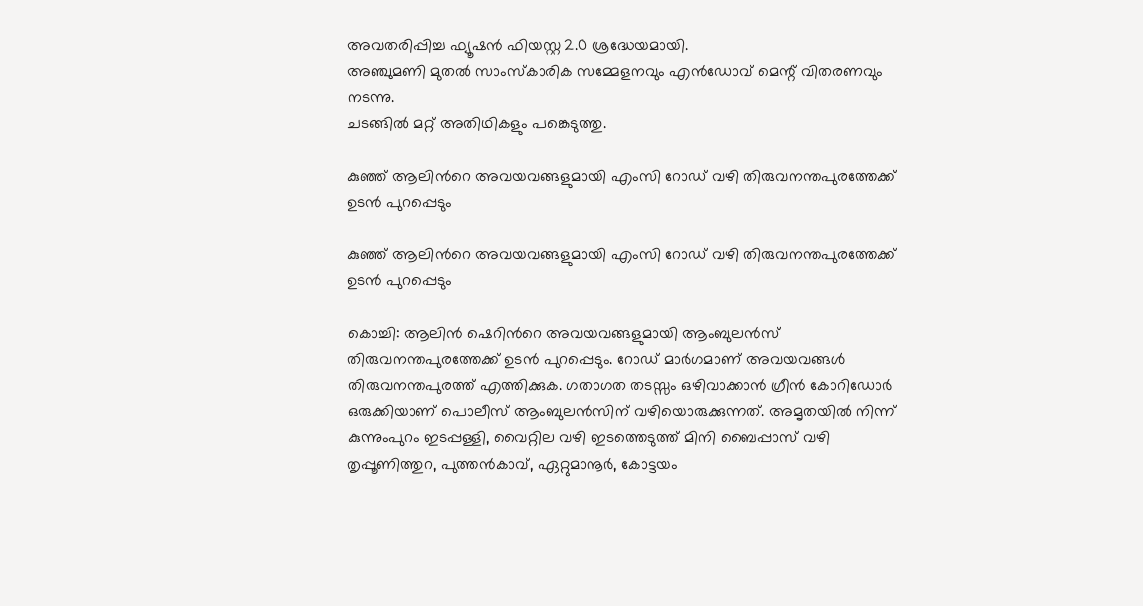അവതരിപ്പിച്ച ഫ്യൂഷൻ ഫിയസ്റ്റ 2.0 ശ്രദ്ധേയമായി.
അഞ്ചുമണി മുതൽ സാംസ്കാരിക സമ്മേളനവും എൻഡോവ് മെന്റ് വിതരണവും നടന്നു.
ചടങ്ങിൽ മറ്റ് അതിഥികളും പങ്കെടുത്തു.

കുഞ്ഞ് ആലിന്‍റെ അവയവങ്ങളുമായി എംസി റോഡ് വഴി തിരുവനന്തപുരത്തേക്ക് ഉടൻ പുറപ്പെടും

കുഞ്ഞ് ആലിന്‍റെ അവയവങ്ങളുമായി എംസി റോഡ് വഴി തിരുവനന്തപുരത്തേക്ക് ഉടൻ പുറപ്പെടും

കൊച്ചി: ആലിൻ ഷെറിന്‍റെ അവയവങ്ങളുമായി ആംബുലൻസ് തിരുവനന്തപുരത്തേക്ക് ഉടൻ പുറപ്പെടും. റോ‍ഡ് മാർഗമാണ് അവയവങ്ങൾ തിരുവനന്തപുരത്ത് എത്തിക്കുക. ഗതാഗത തടസ്സം ഒഴിവാക്കാൻ ഗ്രീൻ കോറിഡോർ ഒരുക്കിയാണ് പൊലീസ് ആംബുലൻസിന് വഴിയൊരുക്കുന്നത്. അമൃതയിൽ നിന്ന് കുന്നുംപുറം ഇടപ്പള്ളി, വൈറ്റില വഴി ഇടത്തെടുത്ത് മിനി ബൈപ്പാസ് വഴി തൃപ്പൂണിത്തുറ, പുത്തൻകാവ്, ഏറ്റുമാനൂർ, കോട്ടയം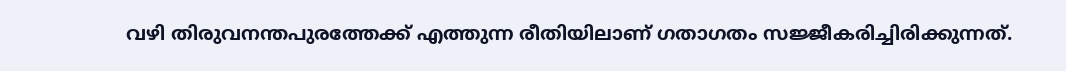വഴി തിരുവനന്തപുരത്തേക്ക് എത്തുന്ന രീതിയിലാണ് ഗതാഗതം സജ്ജീകരിച്ചിരിക്കുന്നത്.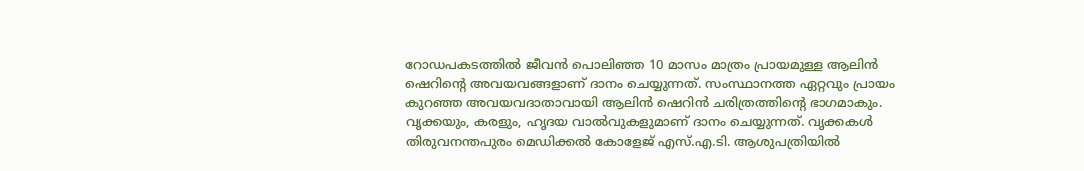റോഡപകടത്തിൽ ജീവൻ പൊലിഞ്ഞ 10 മാസം മാത്രം പ്രായമുള്ള ആലിൻ ഷെറിന്‍റെ അവയവങ്ങളാണ് ദാനം ചെയ്യുന്നത്. സംസ്ഥാനത്ത ഏറ്റവും പ്രായം കുറഞ്ഞ അവയവദാതാവായി ആലിന്‍ ഷെറിന്‍ ചരിത്രത്തിന്‍റെ ഭാഗമാകും. വൃക്കയും, കരളും, ഹൃദയ വാൽവുകളുമാണ് ദാനം ചെയ്യുന്നത്. വൃക്കകള്‍ തിരുവനന്തപുരം മെഡിക്കല്‍ കോളേജ് എസ്.എ.ടി. ആശുപത്രിയില്‍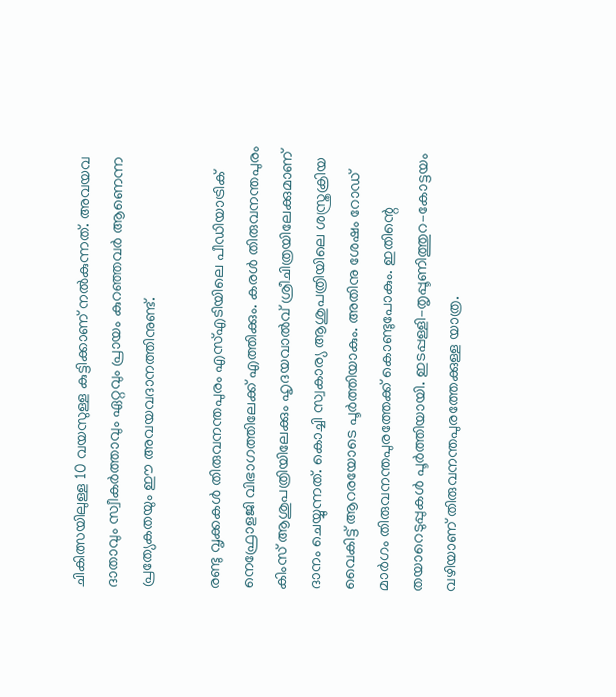ചികിത്സയിലുള്ള 10 വയസുള്ള കുട്ടിക്കാണ് നൽകുന്നത്. അവയവ ദാതാവും സ്വീകർത്താവും ഏറ്റവും പ്രായം കുറഞ്ഞവർ ആണെന്ന പ്രത്യേകതയും ഈ അവയവദാനത്തിനുണ്ട്.

രണ്ടു വൃക്കകള്‍ തിരുവനന്തപുരം എസ്എടിയിലെ പീഡിയാട്രിക് നെഫ്രോളജി വിഭാഗത്തിലേക്ക് എത്തിക്കും. കരള്‍ തിരുവനന്തപുരം കിംസ് ആശുപത്രിയിലേക്കും ഹൃദയവാല്‍വ് ശ്രീചിത്രയിലേക്കുമാണ് ദാനം ചെയ്യുന്നത്. കൊച്ചി സ്വകാര്യ ആശുപത്രിയിലെ ശസ്ത്രക്രിയ വൈകിട്ട് ആറരയോടെ പൂർത്തിയാകും. അതിനു ശേഷം റോഡ് മാർഗം തിരുവനന്തപുരത്തേക്ക് കൊണ്ടുപോകും. ഇതിന്റെ തയാറെടുപ്പുകൾ പൂർ‌ത്തിയായി. ഇടപ്പള്ളി–തൃപ്പൂണിത്തുറ–കോട്ടയം വഴിയാണ് തിരുവനന്തപുരത്തേക്കുള്ള യാത്ര.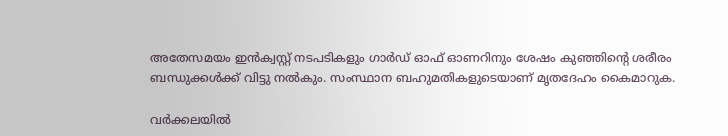അതേസമയം ഇൻക്വസ്റ്റ് നടപടികളും ഗാർഡ് ഓഫ് ഓണറിനും ശേഷം കുഞ്ഞിന്റെ ശരീരം ബന്ധുക്കൾക്ക് വിട്ടു നൽകും. സംസ്ഥാന ബഹുമതികളുടെയാണ് മൃതദേഹം കൈമാറുക.

വർക്കലയിൽ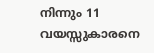നിന്നും 11 വയസ്സുകാരനെ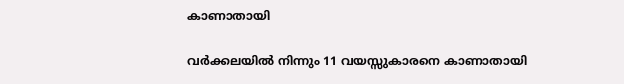കാണാതായി

വർക്കലയിൽ നിന്നും 11 വയസ്സുകാരനെ കാണാതായി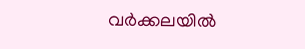വർക്കലയിൽ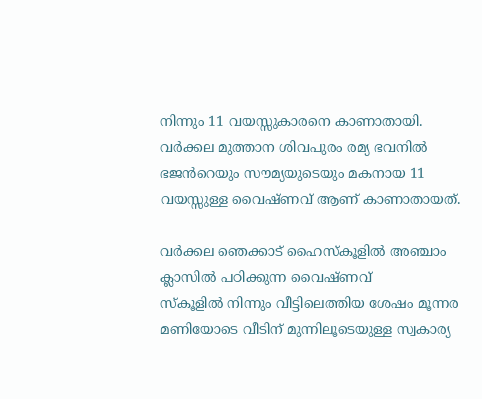നിന്നും 11 വയസ്സുകാരനെ കാണാതായി. വർക്കല മുത്താന ശിവപുരം രമ്യ ഭവനിൽ ഭജൻറെയും സൗമ്യയുടെയും മകനായ 11 വയസ്സുള്ള വൈഷ്ണവ് ആണ് കാണാതായത്.

വർക്കല ഞെക്കാട് ഹൈസ്കൂളിൽ അഞ്ചാം ക്ലാസിൽ പഠിക്കുന്ന വൈഷ്ണവ്
സ്കൂളിൽ നിന്നും വീട്ടിലെത്തിയ ശേഷം മൂന്നര മണിയോടെ വീടിന് മുന്നിലൂടെയുള്ള സ്വകാര്യ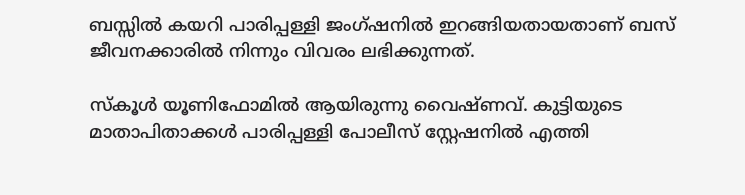ബസ്സിൽ കയറി പാരിപ്പള്ളി ജംഗ്ഷനിൽ ഇറങ്ങിയതായതാണ് ബസ് ജീവനക്കാരിൽ നിന്നും വിവരം ലഭിക്കുന്നത്.

സ്കൂൾ യൂണിഫോമിൽ ആയിരുന്നു വൈഷ്ണവ്. കുട്ടിയുടെ മാതാപിതാക്കൾ പാരിപ്പള്ളി പോലീസ് സ്റ്റേഷനിൽ എത്തി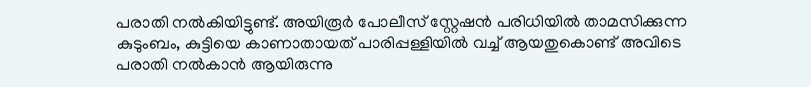പരാതി നൽകിയിട്ടുണ്ട്. അയിരൂർ പോലീസ് സ്റ്റേഷൻ പരിധിയിൽ താമസിക്കുന്ന കുടുംബം, കുട്ടിയെ കാണാതായത് പാരിപ്പള്ളിയിൽ വച്ച് ആയതുകൊണ്ട് അവിടെ പരാതി നൽകാൻ ആയിരുന്നു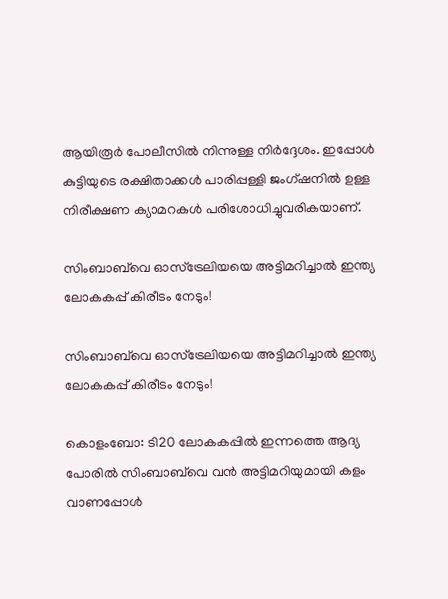ആയിരൂർ പോലീസിൽ നിന്നുള്ള നിർദ്ദേശം. ഇപ്പോൾ കുട്ടിയുടെ രക്ഷിതാക്കൾ പാരിപ്പള്ളി ജംഗ്ഷനിൽ ഉള്ള നിരീക്ഷണ ക്യാമറകൾ പരിശോധിച്ചുവരികയാണ്.

സിംബാബ്‌വെ ഓസ്‌ട്രേലിയയെ അട്ടിമറിച്ചാല്‍ ഇന്ത്യ ലോകകപ്പ് കിരീടം നേടും!

സിംബാബ്‌വെ ഓസ്‌ട്രേലിയയെ അട്ടിമറിച്ചാല്‍ ഇന്ത്യ ലോകകപ്പ് കിരീടം നേടും!

കൊളംബോ: ടി20 ലോകകപ്പില്‍ ഇന്നത്തെ ആദ്യ പോരില്‍ സിംബാബ്‌വെ വന്‍ അട്ടിമറിയുമായി കളം വാണപ്പോള്‍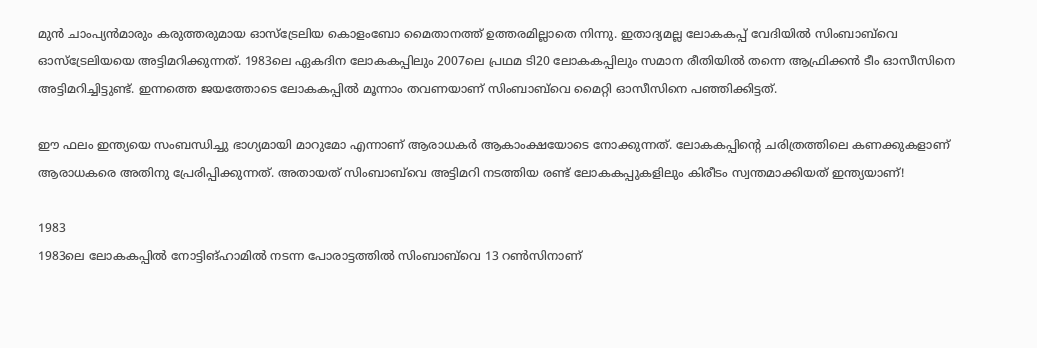മുന്‍ ചാംപ്യന്‍മാരും കരുത്തരുമായ ഓസ്‌ട്രേലിയ കൊളംബോ മൈതാനത്ത് ഉത്തരമില്ലാതെ നിന്നു. ഇതാദ്യമല്ല ലോകകപ്പ് വേദിയില്‍ സിംബാബ്‌വെ ഓസ്‌ട്രേലിയയെ അട്ടിമറിക്കുന്നത്. 1983ലെ ഏകദിന ലോകകപ്പിലും 2007ലെ പ്രഥമ ടി20 ലോകകപ്പിലും സമാന രീതിയില്‍ തന്നെ ആഫ്രിക്കന്‍ ടീം ഓസീസിനെ അട്ടിമറിച്ചിട്ടുണ്ട്. ഇന്നത്തെ ജയത്തോടെ ലോകകപ്പില്‍ മൂന്നാം തവണയാണ് സിംബാബ്‌വെ മൈറ്റി ഓസീസിനെ പഞ്ഞിക്കിട്ടത്.

ഈ ഫലം ഇന്ത്യയെ സംബന്ധിച്ചു ഭാഗ്യമായി മാറുമോ എന്നാണ് ആരാധകര്‍ ആകാംക്ഷയോടെ നോക്കുന്നത്. ലോകകപ്പിന്റെ ചരിത്രത്തിലെ കണക്കുകളാണ് ആരാധകരെ അതിനു പ്രേരിപ്പിക്കുന്നത്. അതായത് സിംബാബ്‌വെ അട്ടിമറി നടത്തിയ രണ്ട് ലോകകപ്പുകളിലും കിരീടം സ്വന്തമാക്കിയത് ഇന്ത്യയാണ്!

1983
1983ലെ ലോകകപ്പില്‍ നോട്ടിങ്ഹാമില്‍ നടന്ന പോരാട്ടത്തില്‍ സിംബാബ്‌വെ 13 റണ്‍സിനാണ്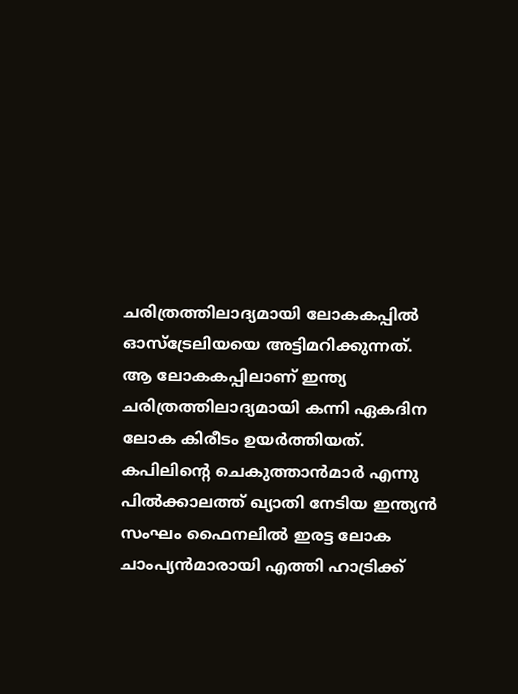ചരിത്രത്തിലാദ്യമായി ലോകകപ്പില്‍ ഓസ്‌ട്രേലിയയെ അട്ടിമറിക്കുന്നത്. ആ ലോകകപ്പിലാണ് ഇന്ത്യ ചരിത്രത്തിലാദ്യമായി കന്നി ഏകദിന ലോക കിരീടം ഉയര്‍ത്തിയത്. കപിലിന്റെ ചെകുത്താന്‍മാര്‍ എന്നു പില്‍ക്കാലത്ത് ഖ്യാതി നേടിയ ഇന്ത്യന്‍ സംഘം ഫൈനലില്‍ ഇരട്ട ലോക ചാംപ്യന്‍മാരായി എത്തി ഹാട്രിക്ക്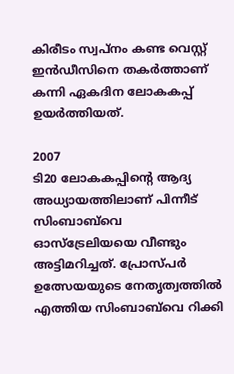കിരീടം സ്വപ്‌നം കണ്ട വെസ്റ്റ് ഇന്‍ഡീസിനെ തകര്‍ത്താണ് കന്നി ഏകദിന ലോകകപ്പ് ഉയര്‍ത്തിയത്.

2007
ടി20 ലോകകപ്പിന്റെ ആദ്യ അധ്യായത്തിലാണ് പിന്നീട് സിംബാബ്‌വെ ഓസ്‌ട്രേലിയയെ വീണ്ടും അട്ടിമറിച്ചത്. പ്രോസ്പര്‍ ഉത്സേയയുടെ നേതൃത്വത്തില്‍ എത്തിയ സിംബാബ്‌വെ റിക്കി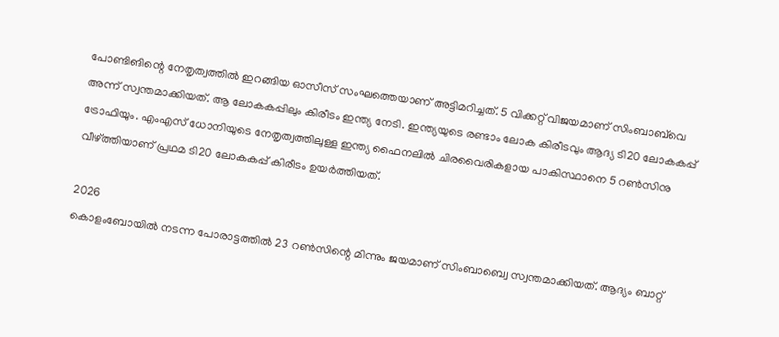പോണ്ടിങിന്റെ നേതൃത്വത്തില്‍ ഇറങ്ങിയ ഓസീസ് സംഘത്തെയാണ് അട്ടിമറിച്ചത്. 5 വിക്കറ്റ് വിജയമാണ് സിംബാബ്‌വെ അന്ന് സ്വന്തമാക്കിയത്. ആ ലോകകപ്പിലും കിരീടം ഇന്ത്യ നേടി. ഇന്ത്യയുടെ രണ്ടാം ലോക കിരീടവും ആദ്യ ടി20 ലോകകപ്പ് ട്രോഫിയും. എംഎസ് ധോനിയുടെ നേതൃത്വത്തിലുള്ള ഇന്ത്യ ഫൈനലില്‍ ചിരവൈരികളായ പാകിസ്ഥാനെ 5 റണ്‍സിനു വീഴ്ത്തിയാണ് പ്രഥമ ടി20 ലോകകപ്പ് കിരീടം ഉയര്‍ത്തിയത്.

2026
കൊളംബോയില്‍ നടന്ന പോരാട്ടത്തില്‍ 23 റണ്‍സിന്റെ മിന്നും ജയമാണ് സിംബാബ്വെ സ്വന്തമാക്കിയത്. ആദ്യം ബാറ്റ്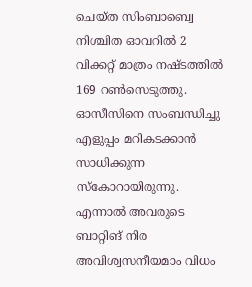ചെയ്ത സിംബാബ്വെ നിശ്ചിത ഓവറില്‍ 2 വിക്കറ്റ് മാത്രം നഷ്ടത്തില്‍ 169 റണ്‍സെടുത്തു. ഓസീസിനെ സംബന്ധിച്ചു എളുപ്പം മറികടക്കാന്‍ സാധിക്കുന്ന സ്‌കോറായിരുന്നു. എന്നാല്‍ അവരുടെ ബാറ്റിങ് നിര അവിശ്വസനീയമാം വിധം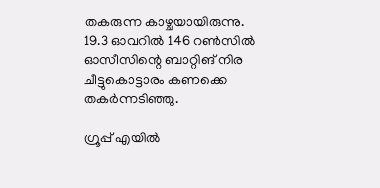തകരുന്ന കാഴ്ചയായിരുന്നു. 19.3 ഓവറില്‍ 146 റണ്‍സില്‍ ഓസീസിന്റെ ബാറ്റിങ് നിര ചീട്ടുകൊട്ടാരം കണക്കെ തകര്‍ന്നടിഞ്ഞു.

ഗ്രൂപ്പ് എയില്‍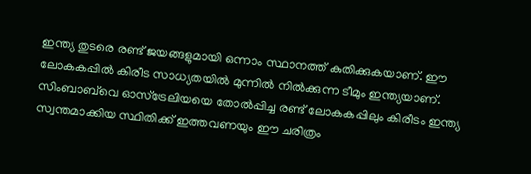ഇന്ത്യ തുടരെ രണ്ട് ജയങ്ങളുമായി ഒന്നാം സ്ഥാനത്ത് കുതിക്കുകയാണ്. ഈ ലോകകപ്പില്‍ കിരീട സാധ്യതയില്‍ മുന്നില്‍ നില്‍ക്കുന്ന ടീമും ഇന്ത്യയാണ്. സിംബാബ്‌വെ ഓസ്‌ട്രേലിയയെ തോല്‍പ്പിച്ച രണ്ട് ലോകകപ്പിലും കിരീടം ഇന്ത്യ സ്വന്തമാക്കിയ സ്ഥിതിക്ക് ഇത്തവണയും ഈ ചരിത്രം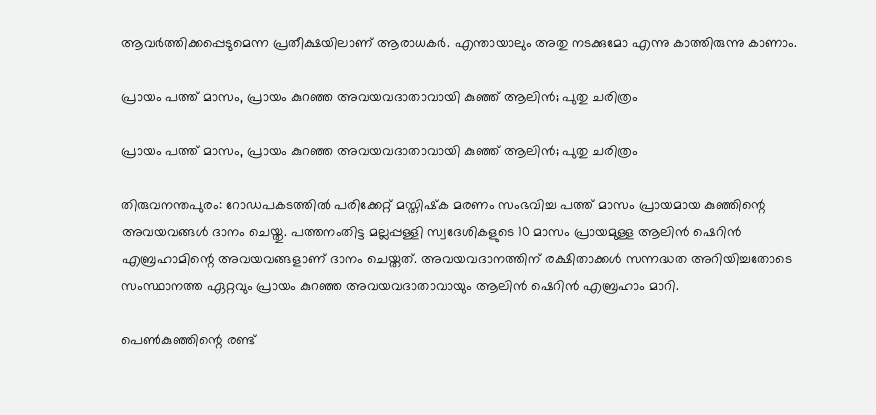ആവര്‍ത്തിക്കപ്പെടുമെന്ന പ്രതീക്ഷയിലാണ് ആരാധകര്‍. എന്തായാലും അതു നടക്കുമോ എന്നു കാത്തിരുന്നു കാണാം.

പ്രായം പത്ത് മാസം, പ്രായം കുറഞ്ഞ അവയവദാതാവായി കുഞ്ഞ് ആലിന്‍; പുതു ചരിത്രം

പ്രായം പത്ത് മാസം, പ്രായം കുറഞ്ഞ അവയവദാതാവായി കുഞ്ഞ് ആലിന്‍; പുതു ചരിത്രം

തിരുവനന്തപുരം: റോഡപകടത്തില്‍ പരിക്കേറ്റ് മസ്തിഷ്‌ക മരണം സംഭവിച്ച പത്ത് മാസം പ്രായമായ കുഞ്ഞിന്റെ അവയവങ്ങള്‍ ദാനം ചെയ്തു. പത്തനംതിട്ട മല്ലപ്പള്ളി സ്വദേശികളുടെ 10 മാസം പ്രായമുള്ള ആലിന്‍ ഷെറിന്‍ എബ്രഹാമിന്റെ അവയവങ്ങളാണ് ദാനം ചെയ്തത്. അവയവദാനത്തിന് രക്ഷിതാക്കള്‍ സന്നദ്ധത അറിയിച്ചതോടെ സംസ്ഥാനത്ത ഏറ്റവും പ്രായം കുറഞ്ഞ അവയവദാതാവായും ആലിന്‍ ഷെറിന്‍ എബ്രഹാം മാറി.

പെണ്‍കുഞ്ഞിന്റെ രണ്ട്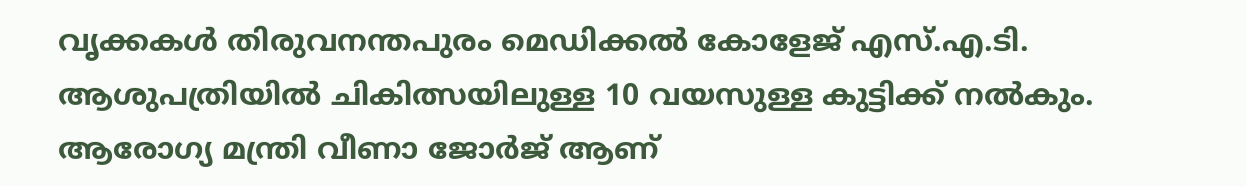വൃക്കകള്‍ തിരുവനന്തപുരം മെഡിക്കല്‍ കോളേജ് എസ്.എ.ടി. ആശുപത്രിയില്‍ ചികിത്സയിലുള്ള 10 വയസുള്ള കുട്ടിക്ക് നല്‍കും. ആരോഗ്യ മന്ത്രി വീണാ ജോര്‍ജ് ആണ്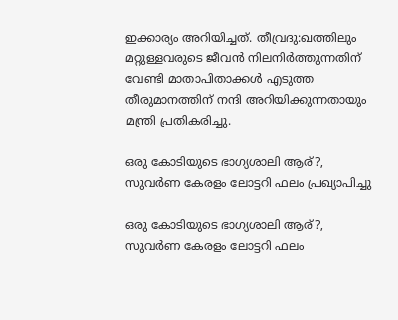ഇക്കാര്യം അറിയിച്ചത്. തീവ്രദു:ഖത്തിലും മറ്റുള്ളവരുടെ ജീവന്‍ നിലനിര്‍ത്തുന്നതിന് വേണ്ടി മാതാപിതാക്കള്‍ എടുത്ത തീരുമാനത്തിന് നന്ദി അറിയിക്കുന്നതായും മന്ത്രി പ്രതികരിച്ചു.

ഒരു കോടിയുടെ ഭാഗ്യശാലി ആര്?, സുവര്‍ണ കേരളം ലോട്ടറി ഫലം പ്രഖ്യാപിച്ചു

ഒരു കോടിയുടെ ഭാഗ്യശാലി ആര്?, സുവര്‍ണ കേരളം ലോട്ടറി ഫലം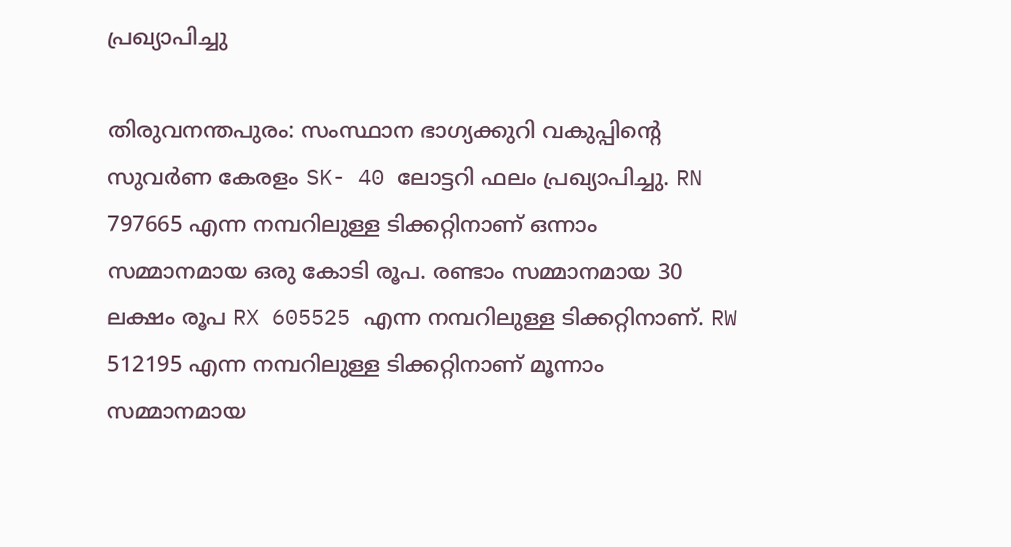പ്രഖ്യാപിച്ചു

തിരുവനന്തപുരം: സംസ്ഥാന ഭാഗ്യക്കുറി വകുപ്പിന്റെ സുവര്‍ണ കേരളം SK- 40 ലോട്ടറി ഫലം പ്രഖ്യാപിച്ചു. RN 797665 എന്ന നമ്പറിലുള്ള ടിക്കറ്റിനാണ് ഒന്നാം സമ്മാനമായ ഒരു കോടി രൂപ. രണ്ടാം സമ്മാനമായ 30 ലക്ഷം രൂപ RX 605525 എന്ന നമ്പറിലുള്ള ടിക്കറ്റിനാണ്. RW 512195 എന്ന നമ്പറിലുള്ള ടിക്കറ്റിനാണ് മൂന്നാം സമ്മാനമായ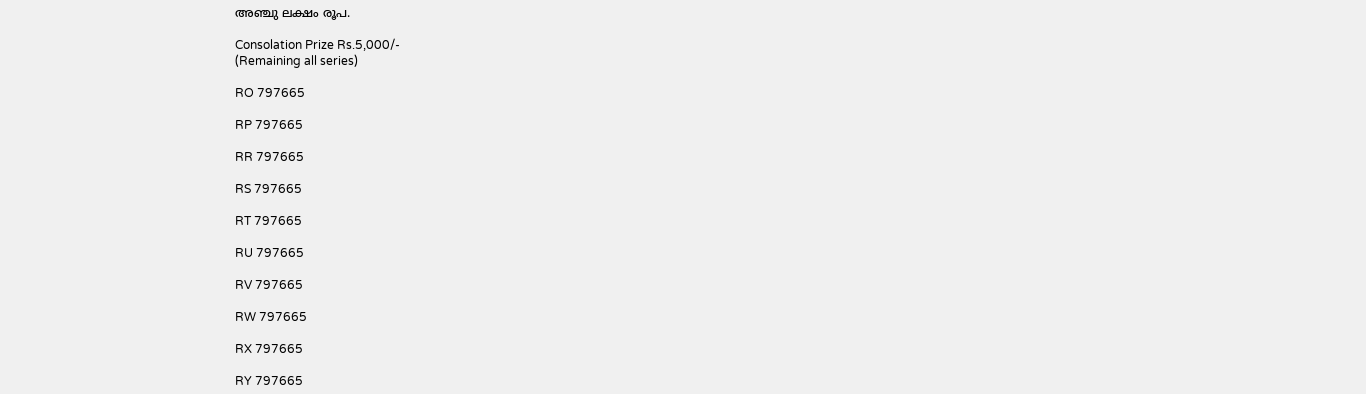അഞ്ചു ലക്ഷം രൂപ.

Consolation Prize Rs.5,000/-
(Remaining all series)

RO 797665

RP 797665

RR 797665

RS 797665

RT 797665

RU 797665

RV 797665

RW 797665

RX 797665

RY 797665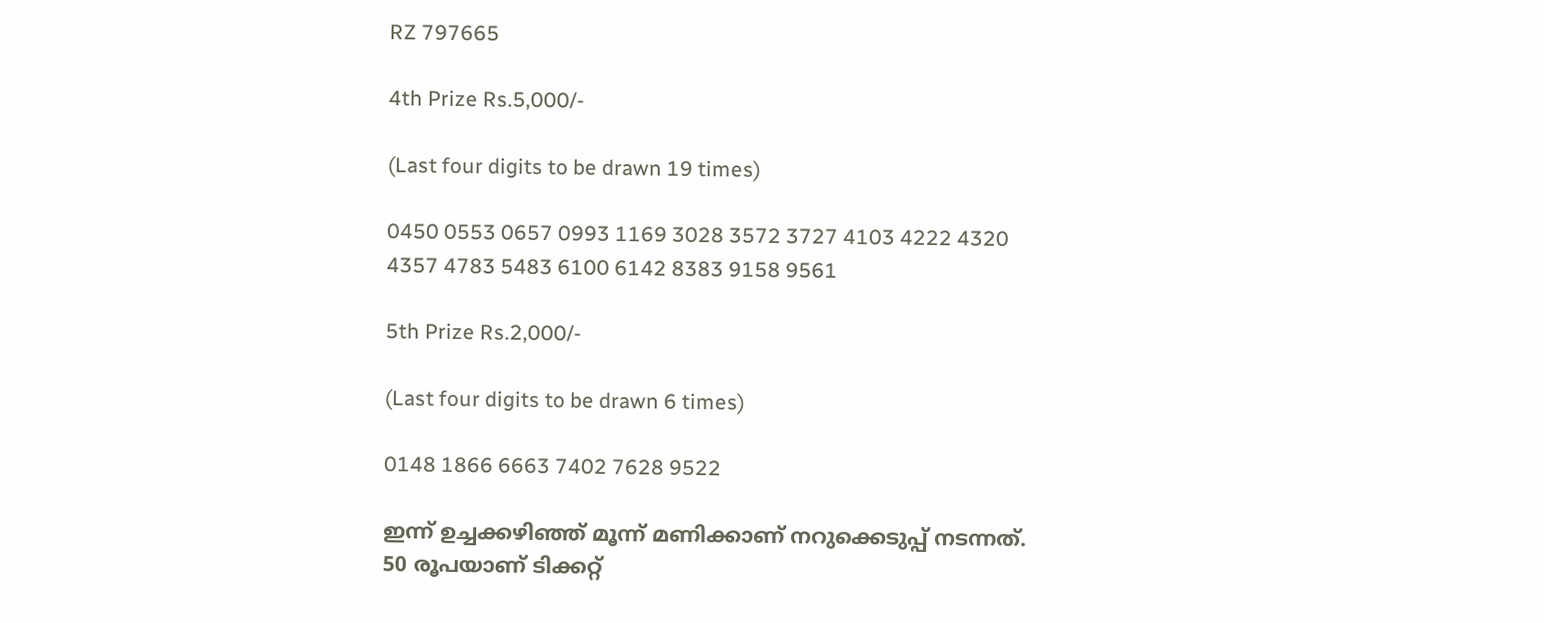RZ 797665

4th Prize Rs.5,000/-

(Last four digits to be drawn 19 times)

0450 0553 0657 0993 1169 3028 3572 3727 4103 4222 4320 4357 4783 5483 6100 6142 8383 9158 9561

5th Prize Rs.2,000/-

(Last four digits to be drawn 6 times)

0148 1866 6663 7402 7628 9522

ഇന്ന് ഉച്ചക്കഴിഞ്ഞ് മൂന്ന് മണിക്കാണ് നറുക്കെടുപ്പ് നടന്നത്. 50 രൂപയാണ് ടിക്കറ്റ്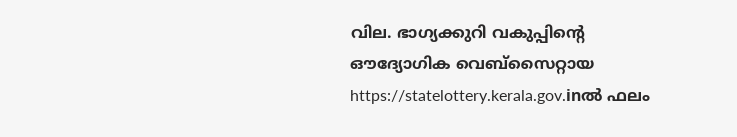വില. ഭാഗ്യക്കുറി വകുപ്പിന്റെ ഔദ്യോഗിക വെബ്സൈറ്റായ https://statelottery.kerala.gov.inല്‍ ഫലം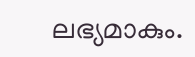ലഭ്യമാകും.